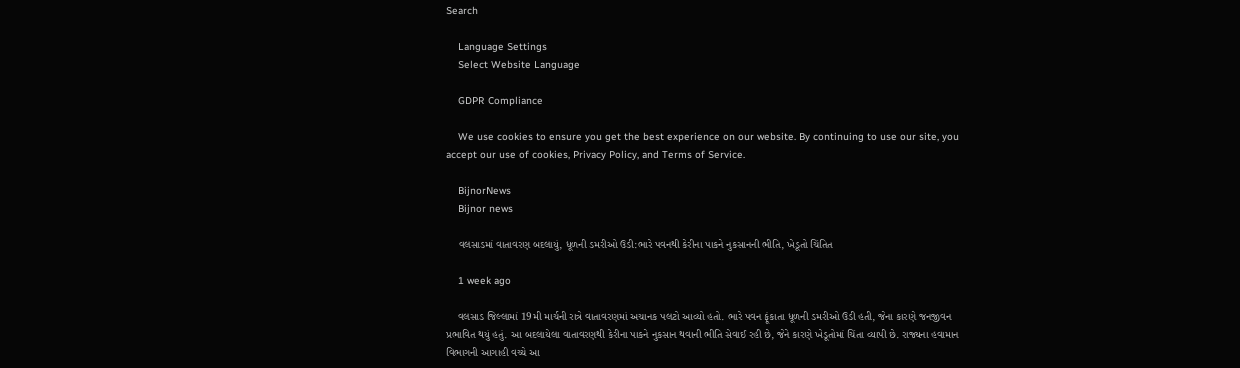Search

    Language Settings
    Select Website Language

    GDPR Compliance

    We use cookies to ensure you get the best experience on our website. By continuing to use our site, you accept our use of cookies, Privacy Policy, and Terms of Service.

    BijnorNews
    Bijnor news

    વલસાડમાં વાતાવરણ બદલાયું, ધૂળની ડમરીઓ ઉડી:ભારે પવનથી કેરીના પાકને નુકસાનની ભીતિ, ખેડૂતો ચિંતિત

    1 week ago

    વલસાડ જિલ્લામાં 19મી માર્ચની રાત્રે વાતાવરણમાં અચાનક પલટો આવ્યો હતો. ભારે પવન ફૂંકાતા ધૂળની ડમરીઓ ઉડી હતી, જેના કારણે જનજીવન પ્રભાવિત થયું હતું. આ બદલાયેલા વાતાવરણથી કેરીના પાકને નુકસાન થવાની ભીતિ સેવાઈ રહી છે, જેને કારણે ખેડૂતોમાં ચિંતા વ્યાપી છે. રાજ્યના હવામાન વિભાગની આગાહી વચ્ચે આ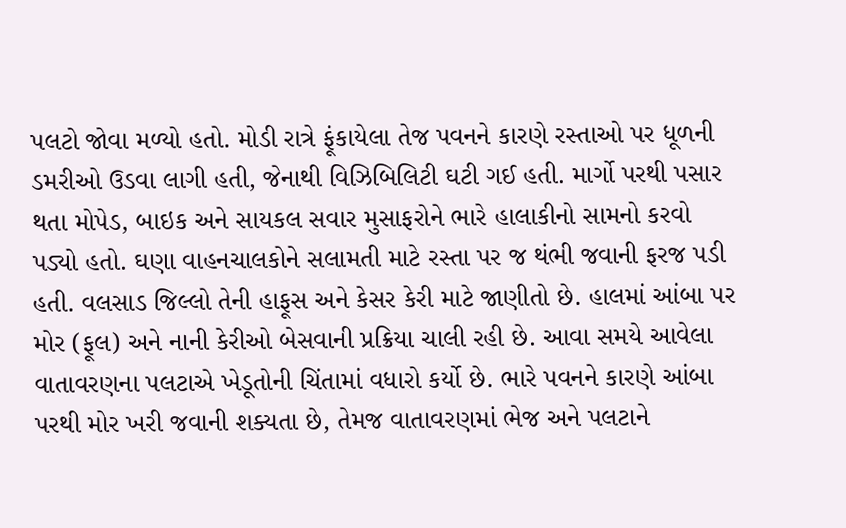પલટો જોવા મળ્યો હતો. મોડી રાત્રે ફૂંકાયેલા તેજ પવનને કારણે રસ્તાઓ પર ધૂળની ડમરીઓ ઉડવા લાગી હતી, જેનાથી વિઝિબિલિટી ઘટી ગઈ હતી. માર્ગો પરથી પસાર થતા મોપેડ, બાઇક અને સાયકલ સવાર મુસાફરોને ભારે હાલાકીનો સામનો કરવો પડ્યો હતો. ઘણા વાહનચાલકોને સલામતી માટે રસ્તા પર જ થંભી જવાની ફરજ પડી હતી. વલસાડ જિલ્લો તેની હાફૂસ અને કેસર કેરી માટે જાણીતો છે. હાલમાં આંબા પર મોર (ફૂલ) અને નાની કેરીઓ બેસવાની પ્રક્રિયા ચાલી રહી છે. આવા સમયે આવેલા વાતાવરણના પલટાએ ખેડૂતોની ચિંતામાં વધારો કર્યો છે. ભારે પવનને કારણે આંબા પરથી મોર ખરી જવાની શક્યતા છે, તેમજ વાતાવરણમાં ભેજ અને પલટાને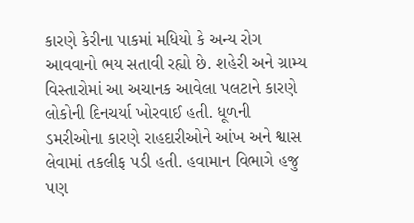કારણે કેરીના પાકમાં મધિયો કે અન્ય રોગ આવવાનો ભય સતાવી રહ્યો છે. શહેરી અને ગ્રામ્ય વિસ્તારોમાં આ અચાનક આવેલા પલટાને કારણે લોકોની દિનચર્યા ખોરવાઈ હતી. ધૂળની ડમરીઓના કારણે રાહદારીઓને આંખ અને શ્વાસ લેવામાં તકલીફ પડી હતી. હવામાન વિભાગે હજુ પણ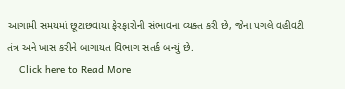આગામી સમયમાં છૂટાછવાયા ફેરફારોની સંભાવના વ્યક્ત કરી છે, જેના પગલે વહીવટી તંત્ર અને ખાસ કરીને બાગાયત વિભાગ સતર્ક બન્યું છે.
    Click here to Read More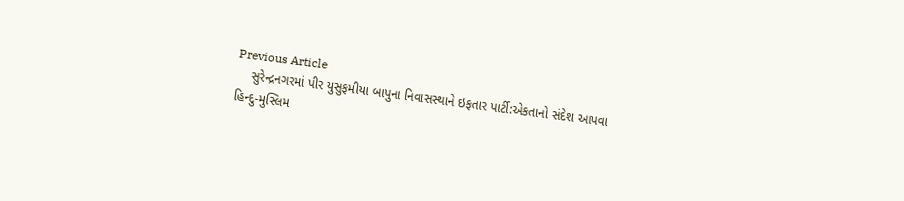Previous Article
    સુરેન્દ્રનગરમાં પીર યુસુફમીયા બાપુના નિવાસસ્થાને ઇફતાર પાર્ટી:એકતાનો સંદેશ આપવા હિન્દુ-મુસ્લિમ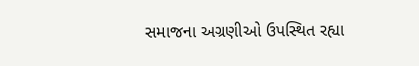સમાજના અગ્રણીઓ ઉપસ્થિત રહ્યા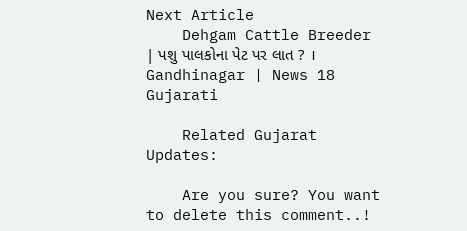Next Article
    Dehgam Cattle Breeder | પશુ પાલકોના પેટ પર લાત ? । Gandhinagar | News 18 Gujarati

    Related Gujarat Updates:

    Are you sure? You want to delete this comment..!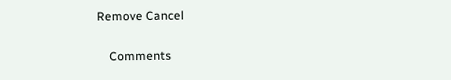Remove Cancel

    Comments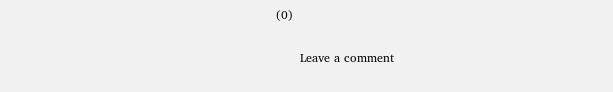(0)

      Leave a comment